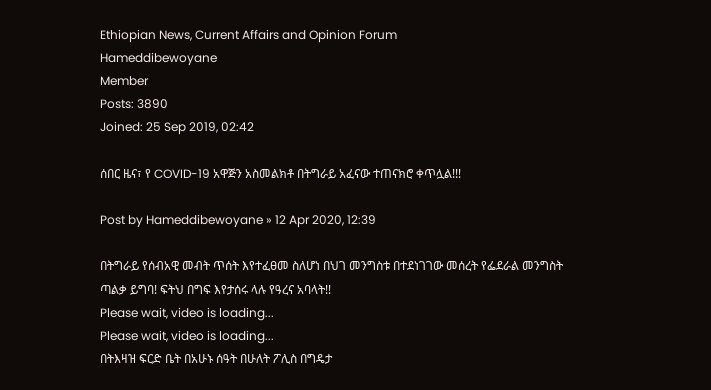Ethiopian News, Current Affairs and Opinion Forum
Hameddibewoyane
Member
Posts: 3890
Joined: 25 Sep 2019, 02:42

ሰበር ዜና፣ የ COVID-19 አዋጅን አስመልክቶ በትግራይ አፈናው ተጠናክሮ ቀጥሏል!!!

Post by Hameddibewoyane » 12 Apr 2020, 12:39

በትግራይ የሰብአዊ መብት ጥሰት እየተፈፀመ ስለሆነ በህገ መንግስቱ በተደነገገው መሰረት የፌደራል መንግስት ጣልቃ ይግባ! ፍትህ በግፍ እየታሰሩ ላሉ የዓረና አባላት!!
Please wait, video is loading...
Please wait, video is loading...
በትእዛዝ ፍርድ ቤት በአሁኑ ሰዓት በሁለት ፖሊስ በግዴታ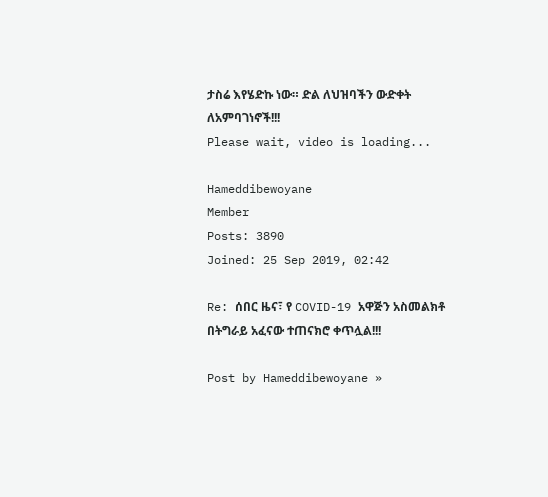ታስሬ እየሄድኩ ነው። ድል ለህዝባችን ውድቀት ለአምባገነኖች!!!
Please wait, video is loading...

Hameddibewoyane
Member
Posts: 3890
Joined: 25 Sep 2019, 02:42

Re: ሰበር ዜና፣ የ COVID-19 አዋጅን አስመልክቶ በትግራይ አፈናው ተጠናክሮ ቀጥሏል!!!

Post by Hameddibewoyane »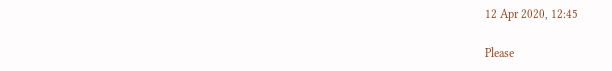12 Apr 2020, 12:45

Please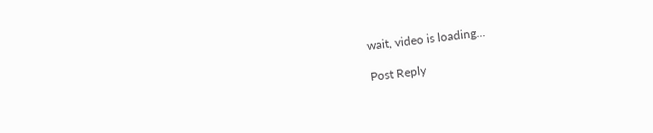wait, video is loading...

Post Reply